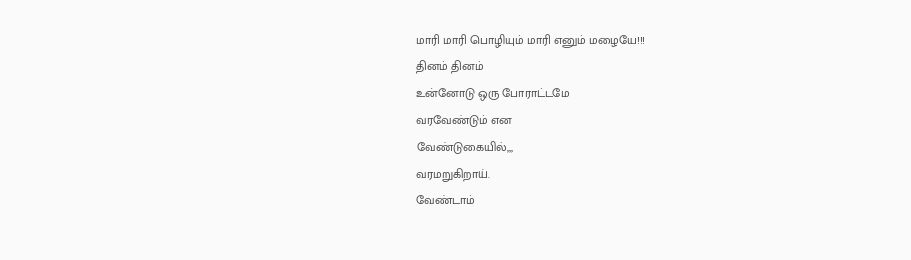மாரி மாரி பொழியும் மாரி எனும் மழையே!!!
தினம் தினம்
உன்னோடு ஒரு போராட்டமே
வரவேண்டும் என
வேண்டுகையில்,,,
வரமறுகிறாய்.
வேண்டாம்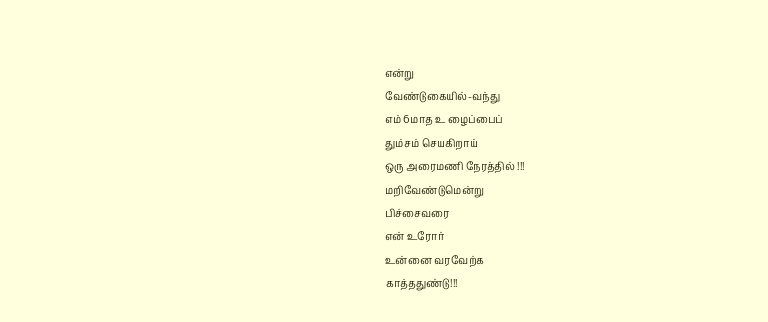என்று
வேண்டுகையில்-வந்து
எம் 6மாத உ ழைப்பைப்
தும்சம் செயகிறாய்
ஒரு அரைமணி நேரத்தில் !!!
மறிவேண்டுமென்று
பிச்சைவரை
என் உரோர்
உன்னை வரவேற்க
காத்ததுண்டு!!!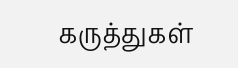கருத்துகள்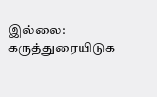இல்லை:
கருத்துரையிடுக